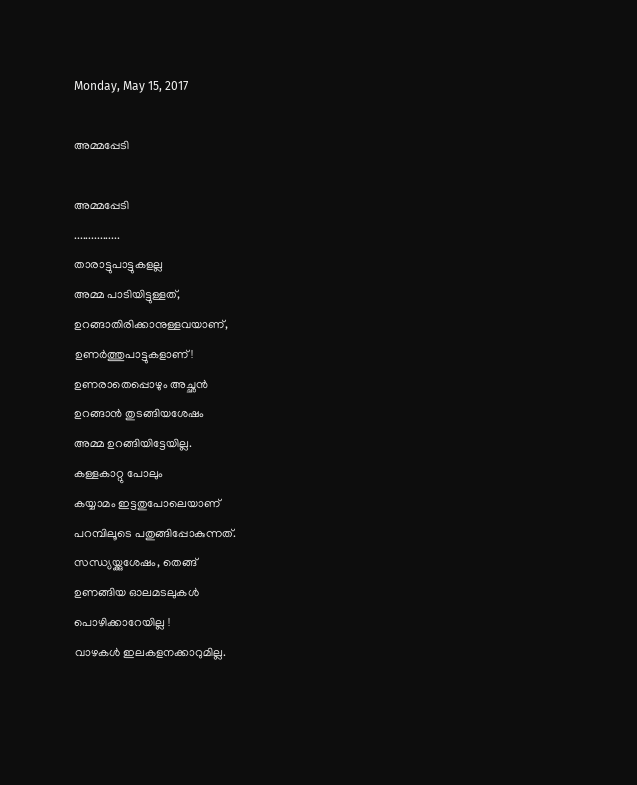Monday, May 15, 2017

അമ്മപ്പേടി

അമ്മപ്പേടി
................
താരാട്ടുപാട്ടുകളല്ല
അമ്മ പാടിയിട്ടുള്ളത്,
ഉറങ്ങാതിരിക്കാനുള്ളവയാണ്,
ഉണർത്തുപാട്ടുകളാണ്!
ഉണരാതെപ്പൊഴും അച്ഛൻ
ഉറങ്ങാൻ തുടങ്ങിയശേഷം
അമ്മ ഉറങ്ങിയിട്ടേയില്ല.
കള്ളകാറ്റു പോലും
കയ്യാമം ഇട്ടതുപോലെയാണ്
പറമ്പിലൂടെ പതുങ്ങിപ്പോകുന്നത്.
സന്ധ്യയ്ക്കുശേഷം, തെങ്ങ്
ഉണങ്ങിയ ഓലമടലുകൾ
പൊഴിക്കാറേയില്ല !
വാഴകൾ ഇലകളനക്കാറുമില്ല.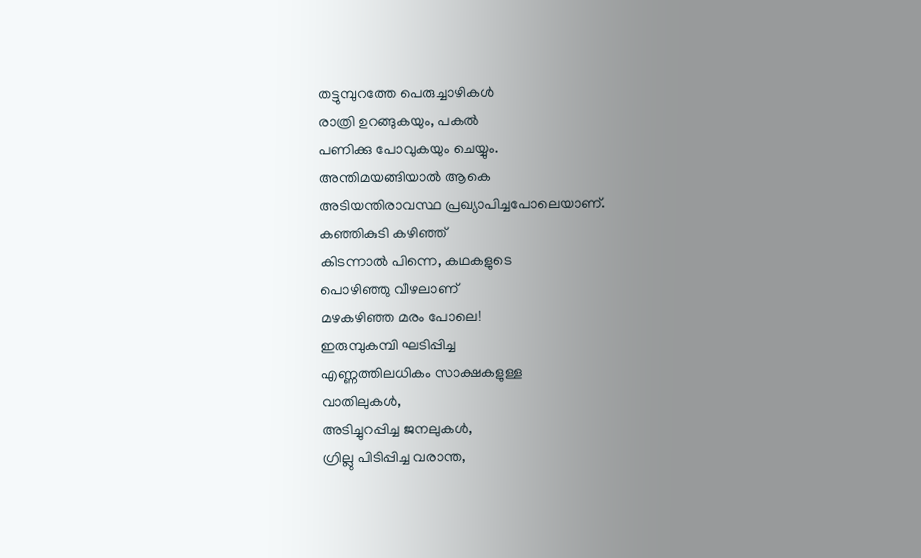തട്ടുമ്പുറത്തേ പെരുച്ചാഴികൾ
രാത്രി ഉറങ്ങുകയും, പകൽ
പണിക്കു പോവുകയും ചെയ്യും.
അന്തിമയങ്ങിയാൽ ആകെ
അടിയന്തിരാവസ്ഥ പ്രഖ്യാപിച്ചപോലെയാണ്.
കഞ്ഞികുടി കഴിഞ്ഞ്
കിടന്നാൽ പിന്നെ, കഥകളുടെ
പൊഴിഞ്ഞു വീഴലാണ്
മഴകഴിഞ്ഞ മരം പോലെ!
ഇരുമ്പുകമ്പി ഘടിപ്പിച്ച
എണ്ണത്തിലധികം സാക്ഷകളുള്ള
വാതിലുകൾ,
അടിച്ചുറപ്പിച്ച ജനലുകൾ,
ഗ്രില്ലു പിടിപ്പിച്ച വരാന്ത,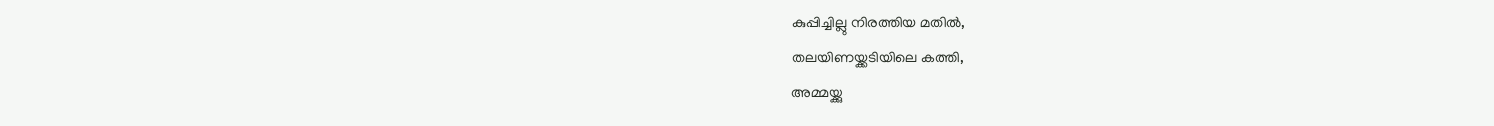കുപ്പിച്ചില്ലു നിരത്തിയ മതിൽ,
തലയിണയ്ക്കടിയിലെ കത്തി,
അമ്മയ്ക്കു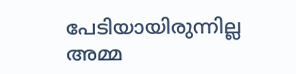പേടിയായിരുന്നില്ല
അമ്മ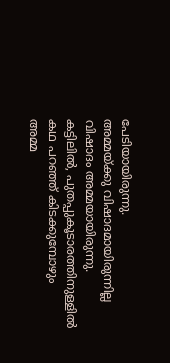പേടിയായിരുന്നു.
അമ്മയ്ക്കു വിഷാദമായിരുന്നില്ല
വിഷാദം അമ്മയായിരുന്നു.
കട്ടിലിൽ, പുതപ്പുകൂടാരത്തിനുള്ളിൽ
കഥ പറഞ്ഞ് കിടക്കുമ്പോഴും
അമ്മ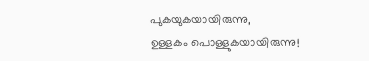പുകയുകയായിരുന്നു,
ഉള്ളകം പൊള്ളുകയായിരുന്നു!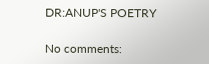DR:ANUP'S POETRY

No comments: